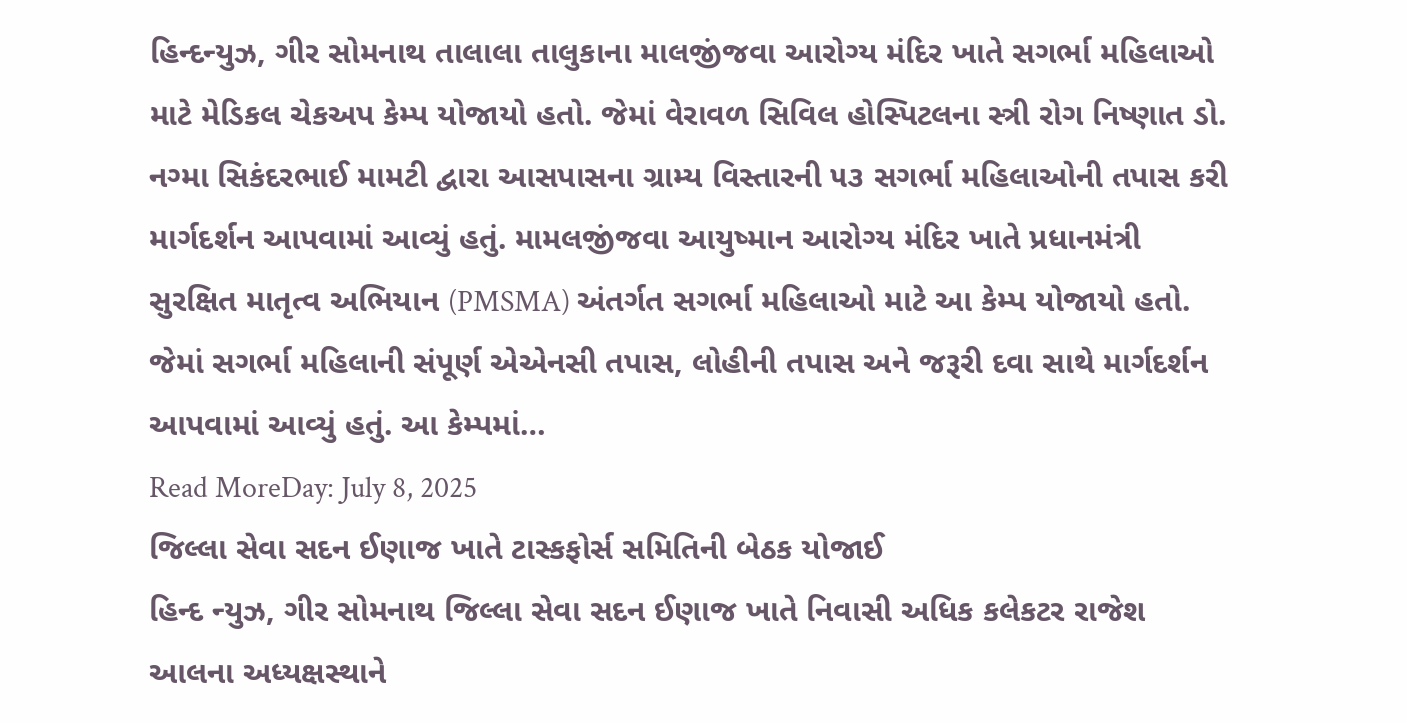હિન્દન્યુઝ, ગીર સોમનાથ તાલાલા તાલુકાના માલજીંજવા આરોગ્ય મંદિર ખાતે સગર્ભા મહિલાઓ માટે મેડિકલ ચેકઅપ કેમ્પ યોજાયો હતો. જેમાં વેરાવળ સિવિલ હોસ્પિટલના સ્ત્રી રોગ નિષ્ણાત ડો. નગ્મા સિકંદરભાઈ મામટી દ્વારા આસપાસના ગ્રામ્ય વિસ્તારની ૫૩ સગર્ભા મહિલાઓની તપાસ કરી માર્ગદર્શન આપવામાં આવ્યું હતું. મામલજીંજવા આયુષ્માન આરોગ્ય મંદિર ખાતે પ્રધાનમંત્રી સુરક્ષિત માતૃત્વ અભિયાન (PMSMA) અંતર્ગત સગર્ભા મહિલાઓ માટે આ કેમ્પ યોજાયો હતો. જેમાં સગર્ભા મહિલાની સંપૂર્ણ એએનસી તપાસ, લોહીની તપાસ અને જરૂરી દવા સાથે માર્ગદર્શન આપવામાં આવ્યું હતું. આ કેમ્પમાં…
Read MoreDay: July 8, 2025
જિલ્લા સેવા સદન ઈણાજ ખાતે ટાસ્કફોર્સ સમિતિની બેઠક યોજાઈ
હિન્દ ન્યુઝ, ગીર સોમનાથ જિલ્લા સેવા સદન ઈણાજ ખાતે નિવાસી અધિક કલેકટર રાજેશ આલના અધ્યક્ષસ્થાને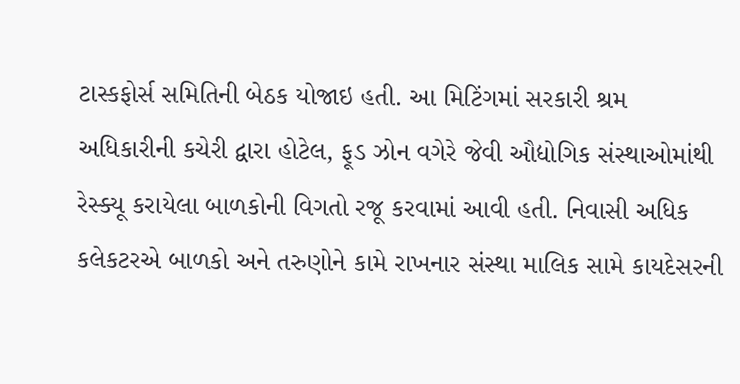ટાસ્કફોર્સ સમિતિની બેઠક યોજાઇ હતી. આ મિટિંગમાં સરકારી શ્રમ અધિકારીની કચેરી દ્વારા હોટેલ, ફૂડ ઝોન વગેરે જેવી ઔદ્યોગિક સંસ્થાઓમાંથી રેસ્ક્યૂ કરાયેલા બાળકોની વિગતો રજૂ કરવામાં આવી હતી. નિવાસી અધિક કલેકટરએ બાળકો અને તરુણોને કામે રાખનાર સંસ્થા માલિક સામે કાયદેસરની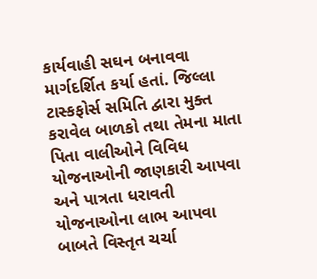કાર્યવાહી સઘન બનાવવા માર્ગદર્શિત કર્યા હતાં. જિલ્લા ટાસ્કફોર્સ સમિતિ દ્વારા મુક્ત કરાવેલ બાળકો તથા તેમના માતા પિતા વાલીઓને વિવિધ યોજનાઓની જાણકારી આપવા અને પાત્રતા ધરાવતી યોજનાઓના લાભ આપવા બાબતે વિસ્તૃત ચર્ચા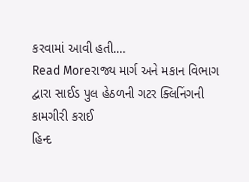કરવામાં આવી હતી.…
Read Moreરાજ્ય માર્ગ અને મકાન વિભાગ દ્વારા સાઈડ પુલ હેઠળની ગટર ક્લિનિંગની કામગીરી કરાઈ
હિન્દ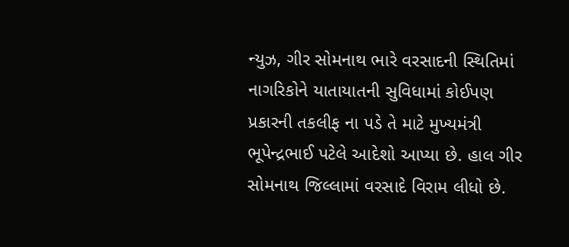ન્યુઝ, ગીર સોમનાથ ભારે વરસાદની સ્થિતિમાં નાગરિકોને યાતાયાતની સુવિધામાં કોઈપણ પ્રકારની તકલીફ ના પડે તે માટે મુખ્યમંત્રી ભૂપેન્દ્રભાઈ પટેલે આદેશો આપ્યા છે. હાલ ગીર સોમનાથ જિલ્લામાં વરસાદે વિરામ લીધો છે.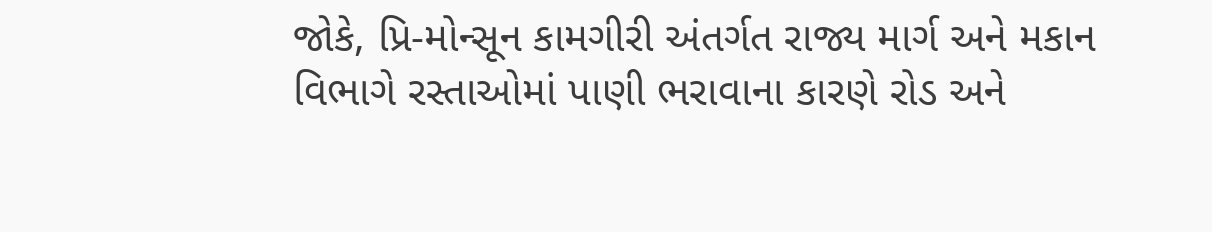જોકે, પ્રિ-મોન્સૂન કામગીરી અંતર્ગત રાજ્ય માર્ગ અને મકાન વિભાગે રસ્તાઓમાં પાણી ભરાવાના કારણે રોડ અને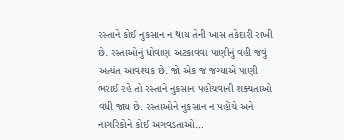રસ્તાને કોઈ નુકસાન ન થાય તેની ખાસ તકેદારી રાખી છે. રસ્તાઓનું ધોવાણ અટકાવવા પાણીનું વહી જવું અત્યંત આવશ્યક છે. જો એક જ જગ્યાએ પાણી ભરાઈ રહે તો રસ્તાને નુકસાન પહોંચવાની શક્યતાઓ વધી જાય છે. રસ્તાઓને નુકસાન ન પહોંચે અને નાગરિકોને કોઈ અગવડતાઓ…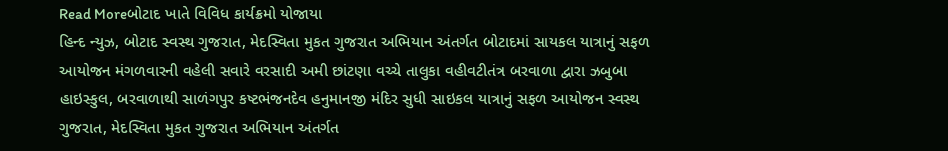Read Moreબોટાદ ખાતે વિવિધ કાર્યક્રમો યોજાયા
હિન્દ ન્યુઝ, બોટાદ સ્વસ્થ ગુજરાત, મેદસ્વિતા મુકત ગુજરાત અભિયાન અંતર્ગત બોટાદમાં સાયકલ યાત્રાનું સફળ આયોજન મંગળવારની વહેલી સવારે વરસાદી અમી છાંટણા વચ્ચે તાલુકા વહીવટીતંત્ર બરવાળા દ્વારા ઝબુબા હાઇસ્કુલ, બરવાળાથી સાળંગપુર કષ્ટભંજનદેવ હનુમાનજી મંદિર સુધી સાઇકલ યાત્રાનું સફળ આયોજન સ્વસ્થ ગુજરાત, મેદસ્વિતા મુકત ગુજરાત અભિયાન અંતર્ગત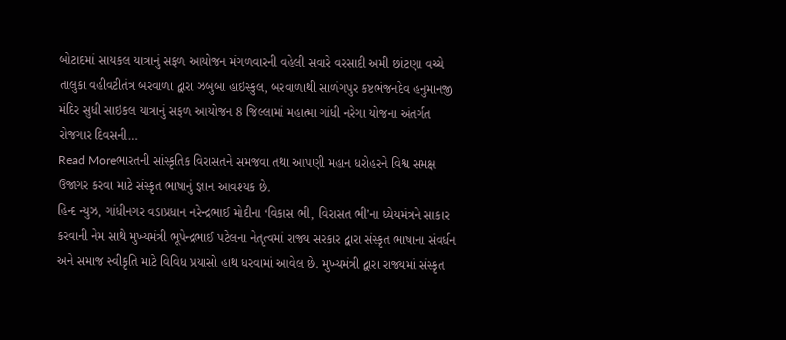બોટાદમાં સાયકલ યાત્રાનું સફળ આયોજન મંગળવારની વહેલી સવારે વરસાદી અમી છાંટણા વચ્ચે તાલુકા વહીવટીતંત્ર બરવાળા દ્વારા ઝબુબા હાઇસ્કુલ, બરવાળાથી સાળંગપુર કષ્ટભંજનદેવ હનુમાનજી મંદિર સુધી સાઇકલ યાત્રાનું સફળ આયોજન 8 જિલ્લામાં મહાત્મા ગાંધી નરેગા યોજના અંતર્ગત રોજગાર દિવસની…
Read Moreભારતની સાંસ્કૃતિક વિરાસતને સમજવા તથા આપણી મહાન ધરોહરને વિશ્વ સમક્ષ ઉજાગર કરવા માટે સંસ્કૃત ભાષાનું જ્ઞાન આવશ્યક છે.
હિન્દ ન્યુઝ, ગાંધીનગર વડાપ્રધાન નરેન્દ્રભાઈ મોદીના ‘વિકાસ ભી, વિરાસત ભી’ના ધ્યેયમંત્રને સાકાર કરવાની નેમ સાથે મુખ્યમંત્રી ભૂપેન્દ્રભાઈ પટેલના નેતૃત્વમાં રાજ્ય સરકાર દ્વારા સંસ્કૃત ભાષાના સંવર્ધન અને સમાજ સ્વીકૃતિ માટે વિવિધ પ્રયાસો હાથ ધરવામાં આવેલ છે. મુખ્યમંત્રી દ્વારા રાજ્યમાં સંસ્કૃત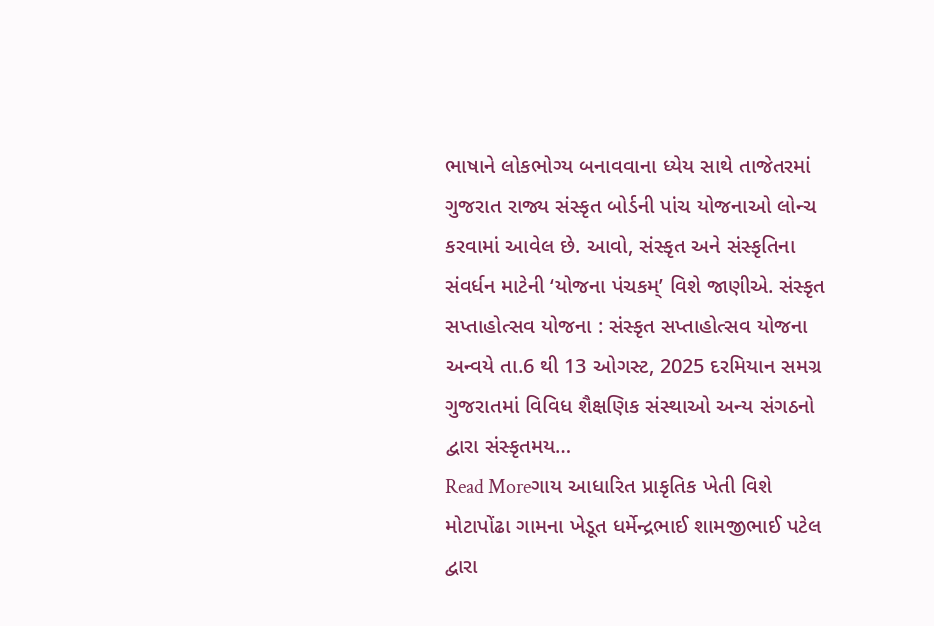ભાષાને લોકભોગ્ય બનાવવાના ધ્યેય સાથે તાજેતરમાં ગુજરાત રાજ્ય સંસ્કૃત બોર્ડની પાંચ યોજનાઓ લોન્ચ કરવામાં આવેલ છે. આવો, સંસ્કૃત અને સંસ્કૃતિના સંવર્ધન માટેની ‘યોજના પંચકમ્’ વિશે જાણીએ. સંસ્કૃત સપ્તાહોત્સવ યોજના : સંસ્કૃત સપ્તાહોત્સવ યોજના અન્વયે તા.6 થી 13 ઓગસ્ટ, 2025 દરમિયાન સમગ્ર ગુજરાતમાં વિવિધ શૈક્ષણિક સંસ્થાઓ અન્ય સંગઠનો દ્વારા સંસ્કૃતમય…
Read Moreગાય આધારિત પ્રાકૃતિક ખેતી વિશે મોટાપોંઢા ગામના ખેડૂત ધર્મેન્દ્રભાઈ શામજીભાઈ પટેલ દ્વારા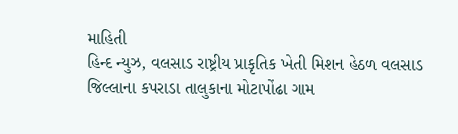માહિતી
હિન્દ ન્યુઝ, વલસાડ રાષ્ટ્રીય પ્રાકૃતિક ખેતી મિશન હેઠળ વલસાડ જિલ્લાના કપરાડા તાલુકાના મોટાપોંઢા ગામ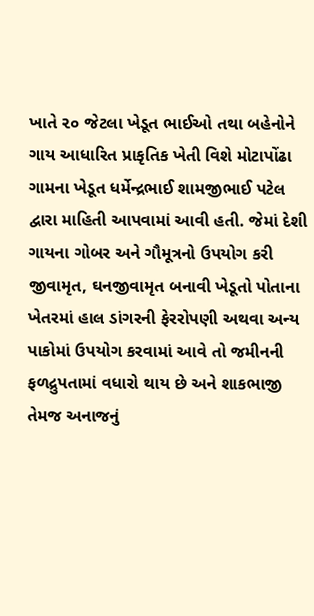ખાતે ૨૦ જેટલા ખેડૂત ભાઈઓ તથા બહેનોને ગાય આધારિત પ્રાકૃતિક ખેતી વિશે મોટાપોંઢા ગામના ખેડૂત ધર્મેન્દ્રભાઈ શામજીભાઈ પટેલ દ્વારા માહિતી આપવામાં આવી હતી. જેમાં દેશી ગાયના ગોબર અને ગૌમૂત્રનો ઉપયોગ કરી જીવામૃત, ઘનજીવામૃત બનાવી ખેડૂતો પોતાના ખેતરમાં હાલ ડાંગરની ફેરરોપણી અથવા અન્ય પાકોમાં ઉપયોગ કરવામાં આવે તો જમીનની ફળદ્રુપતામાં વધારો થાય છે અને શાકભાજી તેમજ અનાજનું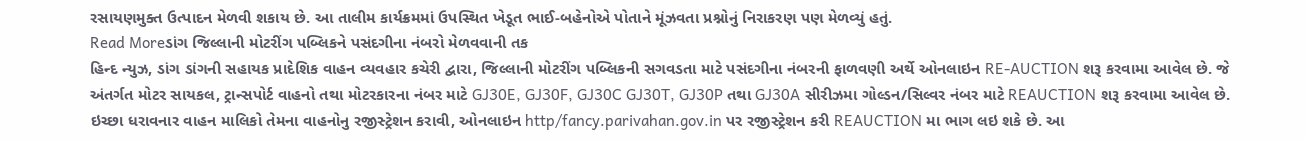રસાયણમુક્ત ઉત્પાદન મેળવી શકાય છે. આ તાલીમ કાર્યક્રમમાં ઉપસ્થિત ખેડૂત ભાઈ-બહેનોએ પોતાને મૂંઝવતા પ્રશ્નોનું નિરાકરણ પણ મેળવ્યું હતું.
Read Moreડાંગ જિલ્લાની મોટરીંગ પબ્લિકને પસંદગીના નંબરો મેળવવાની તક
હિન્દ ન્યુઝ, ડાંગ ડાંગની સહાયક પ્રાદેશિક વાહન વ્યવહાર કચેરી દ્વારા, જિલ્લાની મોટરીંગ પબ્લિકની સગવડતા માટે પસંદગીના નંબરની ફાળવણી અર્થે ઓનલાઇન RE-AUCTION શરૂ કરવામા આવેલ છે. જે અંતર્ગત મોટર સાયકલ, ટ્રાન્સપોર્ટ વાહનો તથા મોટરકારના નંબર માટે GJ30E, GJ30F, GJ30C GJ30T, GJ30P તથા GJ30A સીરીઝમા ગોલ્ડન/સિલ્વર નંબર માટે REAUCTION શરૂ કરવામા આવેલ છે. ઇચ્છા ધરાવનાર વાહન માલિકો તેમના વાહનોનુ રજીસ્ટ્રેશન કરાવી, ઓનલાઇન http/fancy.parivahan.gov.in પર રજીસ્ટ્રેશન કરી REAUCTION મા ભાગ લઇ શકે છે. આ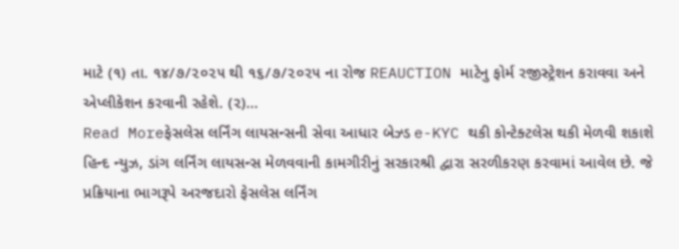માટે (૧) તા. ૧૪/૭/૨૦૨૫ થી ૧૬/૭/૨૦૨૫ ના રોજ REAUCTION માટેનુ ફોર્મ રજીસ્ટ્રેશન કરાવવા અને એપ્લીકેશન કરવાની રહેશે. (૨)…
Read Moreફેસલેસ લર્નિંગ લાયસન્સની સેવા આધાર બેઝ્ડ e-KYC થકી કોન્ટેક્ટલેસ થકી મેળવી શકાશે
હિન્દ ન્યુઝ, ડાંગ લર્નિંગ લાયસન્સ મેળવવાની કામગીરીનું સરકારશ્રી દ્વારા સરળીકરણ કરવામાં આવેલ છે. જે પ્રક્રિયાના ભાગરૂપે અરજદારો ફેસલેસ લર્નિંગ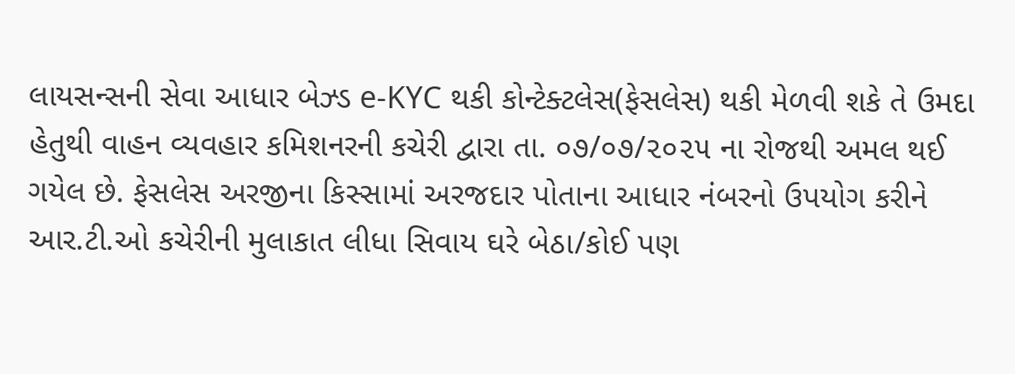લાયસન્સની સેવા આધાર બેઝ્ડ e-KYC થકી કોન્ટેક્ટલેસ(ફેસલેસ) થકી મેળવી શકે તે ઉમદા હેતુથી વાહન વ્યવહાર કમિશનરની કચેરી દ્વારા તા. ૦૭/૦૭/૨૦૨૫ ના રોજથી અમલ થઈ ગયેલ છે. ફેસલેસ અરજીના કિસ્સામાં અરજદાર પોતાના આધાર નંબરનો ઉપયોગ કરીને આર.ટી.ઓ કચેરીની મુલાકાત લીધા સિવાય ઘરે બેઠા/કોઈ પણ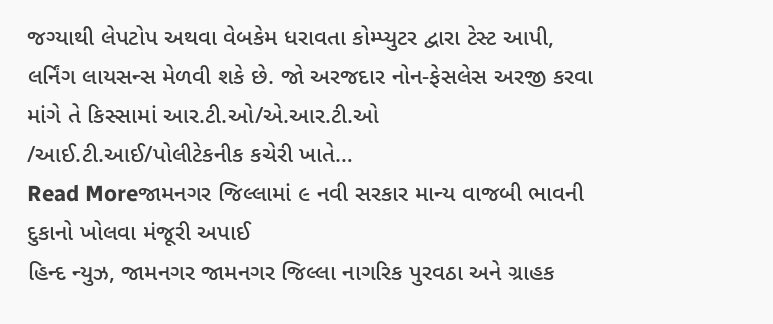જગ્યાથી લેપટોપ અથવા વેબકેમ ધરાવતા કોમ્પ્યુટર દ્વારા ટેસ્ટ આપી, લર્નિંગ લાયસન્સ મેળવી શકે છે. જો અરજદાર નોન-ફેસલેસ અરજી કરવા માંગે તે કિસ્સામાં આર.ટી.ઓ/એ.આર.ટી.ઓ /આઈ.ટી.આઈ/પોલીટેકનીક કચેરી ખાતે…
Read Moreજામનગર જિલ્લામાં ૯ નવી સરકાર માન્ય વાજબી ભાવની દુકાનો ખોલવા મંજૂરી અપાઈ
હિન્દ ન્યુઝ, જામનગર જામનગર જિલ્લા નાગરિક પુરવઠા અને ગ્રાહક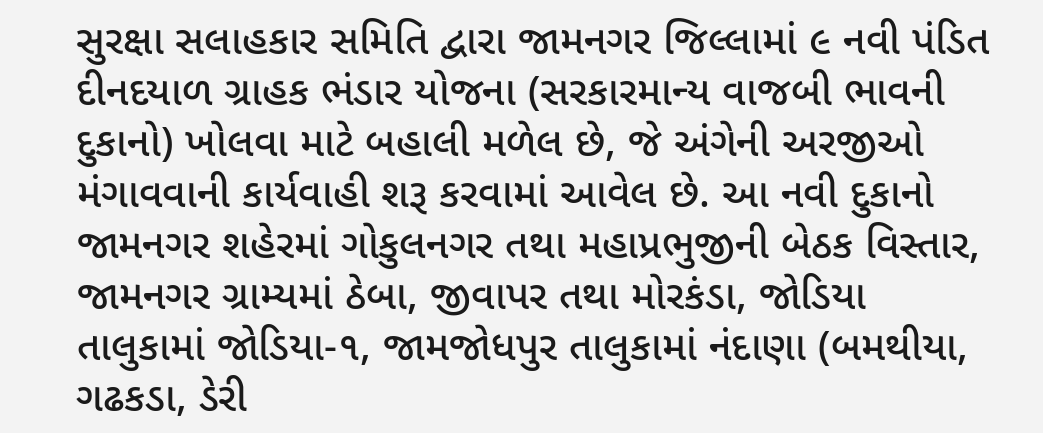સુરક્ષા સલાહકાર સમિતિ દ્વારા જામનગર જિલ્લામાં ૯ નવી પંડિત દીનદયાળ ગ્રાહક ભંડાર યોજના (સરકારમાન્ય વાજબી ભાવની દુકાનો) ખોલવા માટે બહાલી મળેલ છે, જે અંગેની અરજીઓ મંગાવવાની કાર્યવાહી શરૂ કરવામાં આવેલ છે. આ નવી દુકાનો જામનગર શહેરમાં ગોકુલનગર તથા મહાપ્રભુજીની બેઠક વિસ્તાર, જામનગર ગ્રામ્યમાં ઠેબા, જીવાપર તથા મોરકંડા, જોડિયા તાલુકામાં જોડિયા-૧, જામજોધપુર તાલુકામાં નંદાણા (બમથીયા, ગઢકડા, ડેરી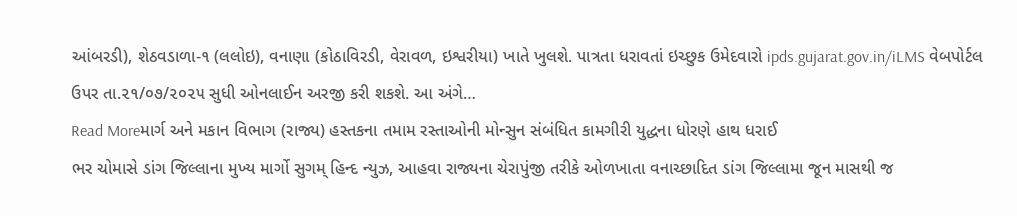આંબરડી), શેઠવડાળા-૧ (લલોઇ), વનાણા (કોઠાવિરડી, વેરાવળ, ઇશ્વરીયા) ખાતે ખુલશે. પાત્રતા ધરાવતાં ઇચ્છુક ઉમેદવારો ipds.gujarat.gov.in/iLMS વેબપોર્ટલ ઉપર તા.૨૧/૦૭/૨૦૨૫ સુધી ઓનલાઈન અરજી કરી શકશે. આ અંગે…
Read Moreમાર્ગ અને મકાન વિભાગ (રાજ્ય) હસ્તકના તમામ રસ્તાઓની મોન્સુન સંબંધિત કામગીરી યુદ્ધના ધોરણે હાથ ધરાઈ
ભર ચોમાસે ડાંગ જિલ્લાના મુખ્ય માર્ગો સુગમ્ હિન્દ ન્યુઝ, આહવા રાજ્યના ચેરાપુંજી તરીકે ઓળખાતા વનાચ્છાદિત ડાંગ જિલ્લામા જૂન માસથી જ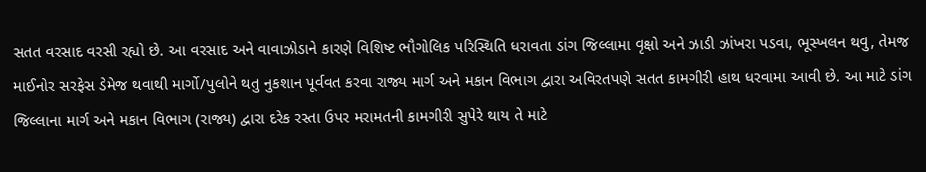સતત વરસાદ વરસી રહ્યો છે. આ વરસાદ અને વાવાઝોડાને કારણે વિશિષ્ટ ભૌગોલિક પરિસ્થિતિ ધરાવતા ડાંગ જિલ્લામા વૃક્ષો અને ઝાડી ઝાંખરા પડવા, ભૂસ્ખલન થવુ, તેમજ માઈનોર સરફેસ ડેમેજ થવાથી માર્ગો/પુલોને થતુ નુકશાન પૂર્વવત કરવા રાજ્ય માર્ગ અને મકાન વિભાગ દ્વારા અવિરતપણે સતત કામગીરી હાથ ધરવામા આવી છે. આ માટે ડાંગ જિલ્લાના માર્ગ અને મકાન વિભાગ (રાજ્ય) દ્વારા દરેક રસ્તા ઉપર મરામતની કામગીરી સુપેરે થાય તે માટે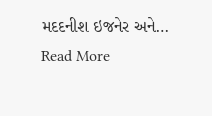મદદનીશ ઇજનેર અને…
Read More